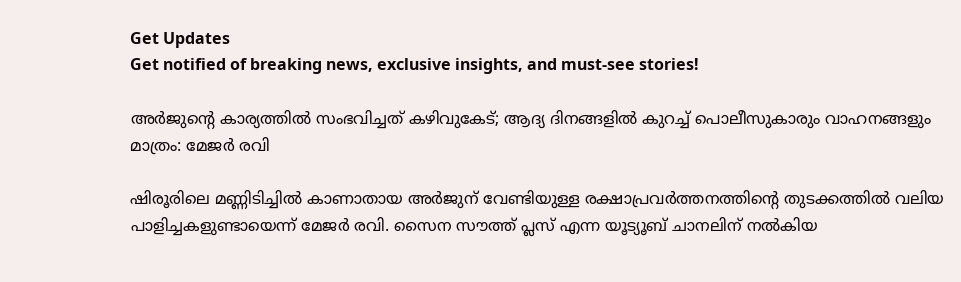Get Updates
Get notified of breaking news, exclusive insights, and must-see stories!

അർജുന്റെ കാര്യത്തില്‍ സംഭവിച്ചത് കഴിവുകേട്; ആദ്യ ദിനങ്ങളില്‍ കുറച്ച് പൊലീസുകാരും വാഹനങ്ങളും മാത്രം: മേജർ രവി

ഷിരൂരിലെ മണ്ണിടിച്ചില്‍ കാണാതായ അർജുന് വേണ്ടിയുള്ള രക്ഷാപ്രവർത്തനത്തിന്റെ തുടക്കത്തില്‍ വലിയ പാളിച്ചകളുണ്ടായെന്ന് മേജർ രവി. സൈന സൗത്ത് പ്ലസ് എന്ന യൂട്യൂബ് ചാനലിന് നല്‍കിയ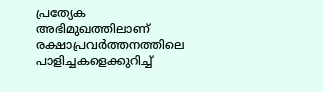പ്രത്യേക അഭിമുഖത്തിലാണ് രക്ഷാപ്രവർത്തനത്തിലെ പാളിച്ചകളെക്കുറിച്ച്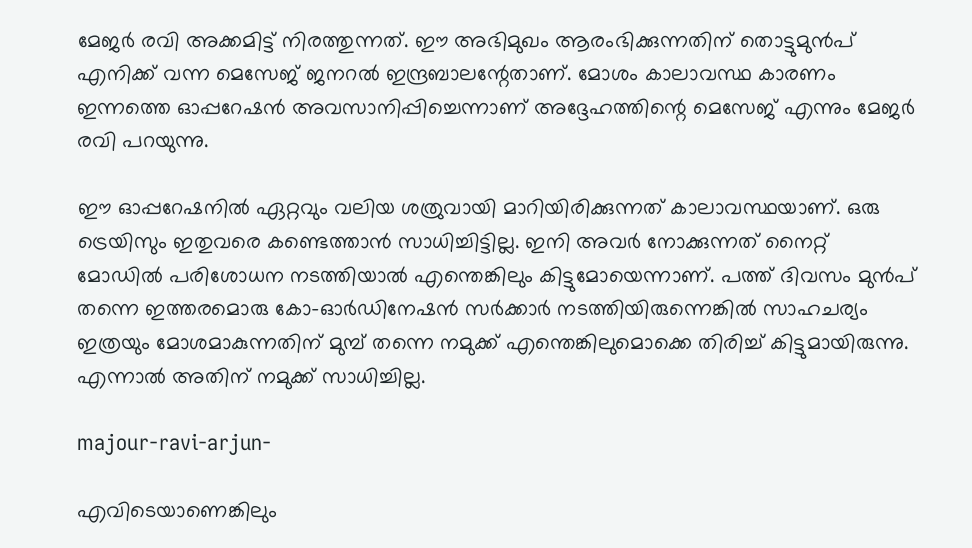മേജർ രവി അക്കമിട്ട് നിരത്തുന്നത്. ഈ അഭിമുഖം ആരംഭിക്കുന്നതിന് തൊട്ടുമുന്‍പ് എനിക്ക് വന്ന മെസേജ് ജനറല്‍ ഇന്ദ്രബാലന്റേതാണ്. മോശം കാലാവസ്ഥ കാരണം ഇന്നത്തെ ഓപ്പറേഷന്‍ അവസാനിപ്പിച്ചെന്നാണ് അദ്ദേഹത്തിന്റെ മെസേജ് എന്നും മേജർ രവി പറയുന്നു.

ഈ ഓപ്പറേഷനില്‍ ഏറ്റവും വലിയ ശത്രുവായി മാറിയിരിക്കുന്നത് കാലാവസ്ഥയാണ്. ഒരു ട്രെയിസും ഇതുവരെ കണ്ടെത്താന്‍ സാധിച്ചിട്ടില്ല. ഇനി അവർ നോക്കുന്നത് നൈറ്റ് മോഡില്‍ പരിശോധന നടത്തിയാല്‍ എന്തെങ്കിലും കിട്ടുമോയെന്നാണ്. പത്ത് ദിവസം മുന്‍പ് തന്നെ ഇത്തരമൊരു കോ-ഓർഡിനേഷന്‍ സർക്കാർ നടത്തിയിരുന്നെങ്കില്‍ സാഹചര്യം ഇത്രയും മോശമാകുന്നതിന് മുമ്പ് തന്നെ നമുക്ക് എന്തെങ്കിലുമൊക്കെ തിരിച്ച് കിട്ടുമായിരുന്നു. എന്നാല്‍ അതിന് നമുക്ക് സാധിച്ചില്ല.

majour-ravi-arjun-

എവിടെയാണെങ്കിലും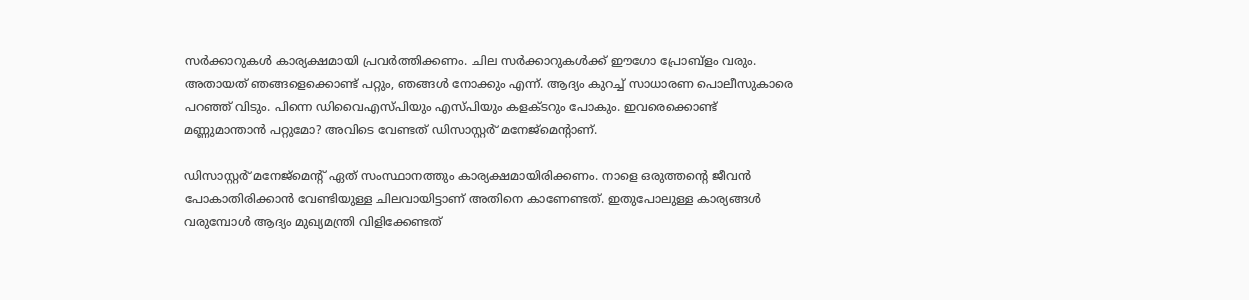സർക്കാറുകള്‍ കാര്യക്ഷമായി പ്രവർത്തിക്കണം. ചില സർക്കാറുകള്‍ക്ക് ഈഗോ പ്രോബ്ളം വരും. അതായത് ഞങ്ങളെക്കൊണ്ട് പറ്റും, ഞങ്ങള്‍ നോക്കും എന്ന്. ആദ്യം കുറച്ച് സാധാരണ പൊലീസുകാരെ പറഞ്ഞ് വിടും. പിന്നെ ഡിവൈഎസ്പിയും എസ്പിയും കളക്ടറും പോകും. ഇവരെക്കൊണ്ട് മണ്ണുമാന്താന്‍ പറ്റുമോ? അവിടെ വേണ്ടത് ഡിസാസ്റ്റർ് മനേജ്മെന്റാണ്.

ഡിസാസ്റ്റർ് മനേജ്മെന്റ് ഏത് സംസ്ഥാനത്തും കാര്യക്ഷമായിരിക്കണം. നാളെ ഒരുത്തന്റെ ജീവന്‍ പോകാതിരിക്കാന്‍ വേണ്ടിയുള്ള ചിലവായിട്ടാണ് അതിനെ കാണേണ്ടത്. ഇതുപോലുള്ള കാര്യങ്ങള്‍ വരുമ്പോള്‍ ആദ്യം മുഖ്യമന്ത്രി വിളിക്കേണ്ടത്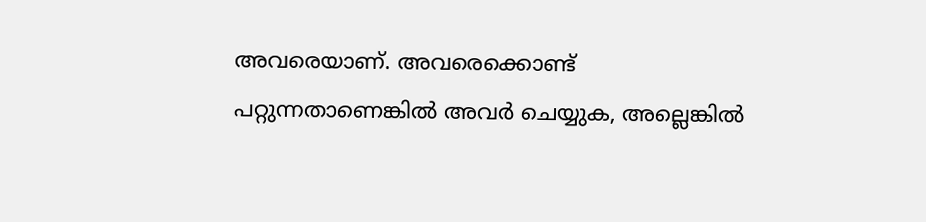അവരെയാണ്. അവരെക്കൊണ്ട് പറ്റുന്നതാണെങ്കില്‍ അവർ ചെയ്യുക, അല്ലെങ്കില്‍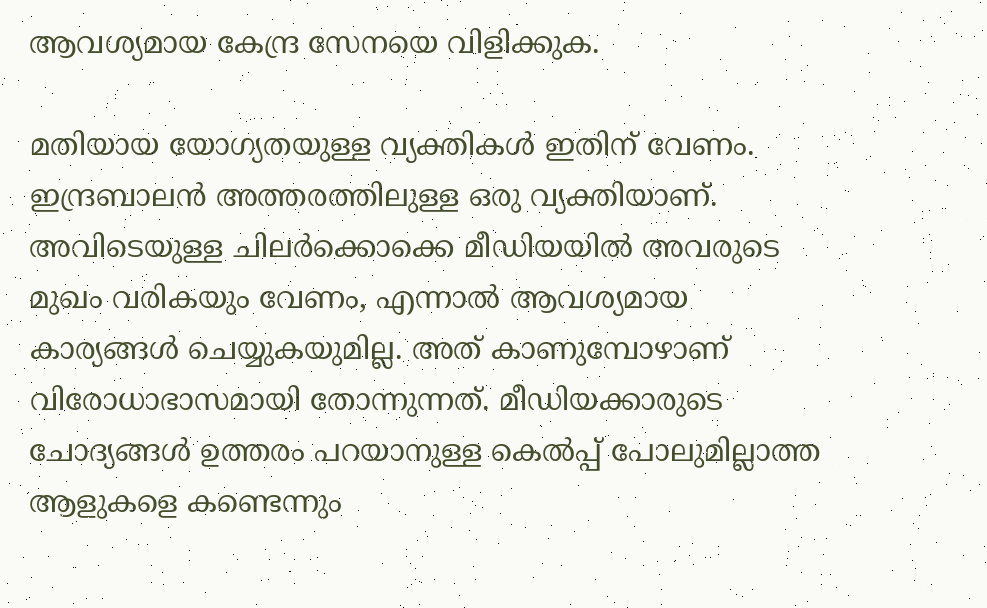ആവശ്യമായ കേന്ദ്ര സേനയെ വിളിക്കുക.

മതിയായ യോഗ്യതയുള്ള വ്യക്തികള്‍ ഇതിന് വേണം. ഇന്ദ്രബാലന്‍ അത്തരത്തിലുള്ള ഒരു വ്യക്തിയാണ്. അവിടെയുള്ള ചിലർക്കൊക്കെ മീഡിയയില്‍ അവരുടെ മുഖം വരികയും വേണം, എന്നാല്‍ ആവശ്യമായ കാര്യങ്ങള്‍ ചെയ്യുകയുമില്ല. അത് കാണുമ്പോഴാണ് വിരോധാഭാസമായി തോന്നുന്നത്. മീഡിയക്കാരുടെ ചോദ്യങ്ങള്‍ ഉത്തരം പറയാനുള്ള കെല്‍പ്പ് പോലുമില്ലാത്ത ആളുകളെ കണ്ടെന്നും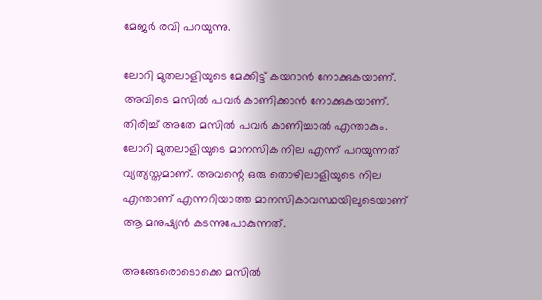മേജർ രവി പറയുന്നു.

ലോറി മുതലാളിയുടെ മേക്കിട്ട് കയറാന്‍ നോക്കുകയാണ്. അവിടെ മസില്‍ പവർ കാണിക്കാന്‍ നോക്കുകയാണ്. തിരിച്ച് അതേ മസില്‍ പവർ കാണിച്ചാല്‍ എന്താകും. ലോറി മുതലാളിയുടെ മാനസിക നില എന്ന് പറയുന്നത് വ്യത്യസ്തമാണ്. അവന്റെ ഒരു തൊഴിലാളിയുടെ നില എന്താണ് എന്നറിയാത്ത മാനസികാവസ്ഥയിലുടെയാണ് ആ മനുഷ്യന്‍ കടന്നുപോകുന്നത്.

അങ്ങേരൊടൊക്കെ മസില്‍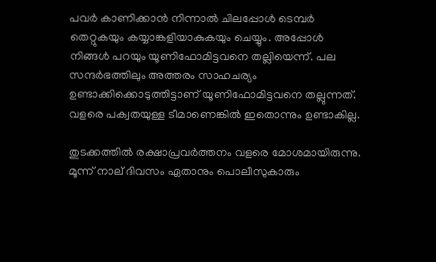പവർ കാണിക്കാന്‍ നിന്നാല്‍ ചിലപ്പോള്‍ ടെമ്പർ തെറ്റുകയും കയ്യാങ്കളിയാകുകയും ചെയ്യും. അപ്പോള്‍ നിങ്ങള്‍ പറയും യൂണിഫോമിട്ടവനെ തല്ലിയെന്ന്. പല സന്ദർഭത്തിലും അത്തരം സാഹചര്യം ഉണ്ടാക്കിക്കൊടുത്തിട്ടാണ് യൂണിഫോമിട്ടവനെ തല്ലുന്നത്. വളരെ പക്വതയുള്ള ടീമാണെങ്കില്‍ ഇതൊന്നും ഉണ്ടാകില്ല.

തുടക്കത്തില്‍ രക്ഷാപ്രവർത്തനം വളരെ മോശമായിരുന്നു. മൂന്ന് നാല് ദിവസം ഏതാനും പൊലീസുകാരും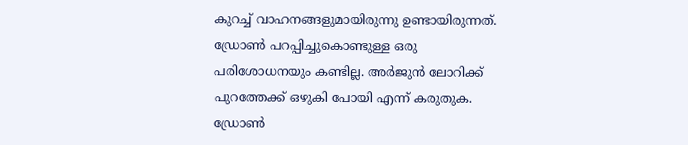കുറച്ച് വാഹനങ്ങളുമായിരുന്നു ഉണ്ടായിരുന്നത്. ഡ്രോണ്‍ പറപ്പിച്ചുകൊണ്ടുള്ള ഒരു പരിശോധനയും കണ്ടില്ല. അർജുന്‍ ലോറിക്ക് പുറത്തേക്ക് ഒഴുകി പോയി എന്ന് കരുതുക. ഡ്രോണ്‍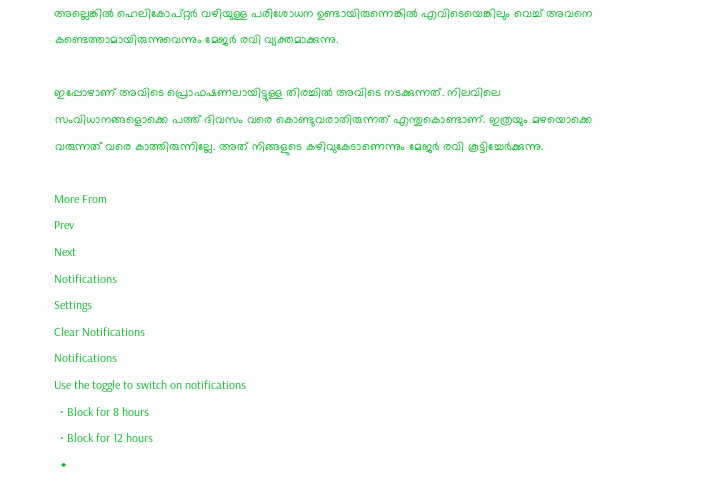അല്ലെങ്കില്‍ ഹെലികോപ്റ്റർ വഴിയുള്ള പരിശോധന ഉണ്ടായിരുന്നെങ്കില്‍ എവിടെയെങ്കിലും വെച്ച് അവനെ കണ്ടെത്താമായിരുന്നുവെന്നും മേജർ രവി വ്യക്തമാക്കുന്നു.

ഇപ്പോഴാണ് അവിടെ പ്രൊഫഷണലായിട്ടുള്ള തിരച്ചില്‍ അവിടെ നടക്കുന്നത്. നിലവിലെ സംവിധാനങ്ങളൊക്കെ പത്ത് ദിവസം വരെ കൊണ്ടുവരാതിരുന്നത് എന്തുകൊണ്ടാണ്. ഇത്രയും മഴയൊക്കെ വരുന്നത് വരെ കാത്തിരുന്നില്ലേ. അത് നിങ്ങളുടെ കഴിവുകേടാണെന്നും മേജർ രവി കൂട്ടിച്ചേർക്കുന്നു.

More From
Prev
Next
Notifications
Settings
Clear Notifications
Notifications
Use the toggle to switch on notifications
  • Block for 8 hours
  • Block for 12 hours
  •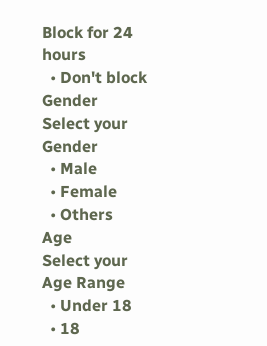Block for 24 hours
  • Don't block
Gender
Select your Gender
  • Male
  • Female
  • Others
Age
Select your Age Range
  • Under 18
  • 18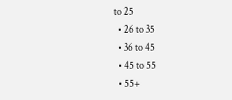to 25
  • 26 to 35
  • 36 to 45
  • 45 to 55
  • 55+